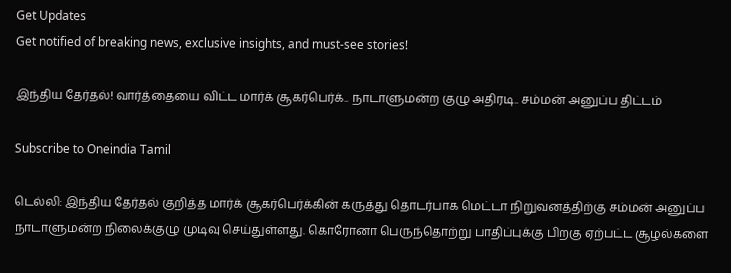Get Updates
Get notified of breaking news, exclusive insights, and must-see stories!

இந்திய தேர்தல்! வார்த்தையை விட்ட மார்க் சூகர்பெர்க்.. நாடாளுமன்ற குழு அதிரடி.. சம்மன் அனுப்ப திட்டம்

Subscribe to Oneindia Tamil

டெல்லி: இந்திய தேர்தல் குறித்த மார்க் சூகர்பெர்க்கின் கருத்து தொடர்பாக மெட்டா நிறுவனத்திற்கு சம்மன் அனுப்ப நாடாளுமன்ற நிலைக்குழு முடிவு செய்துள்ளது. கொரோனா பெருந்தொற்று பாதிப்புக்கு பிறகு ஏற்பட்ட சூழல்களை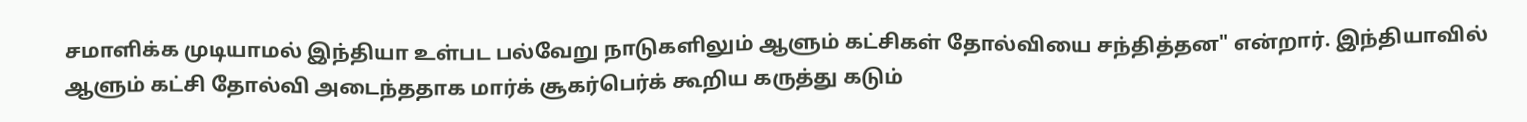சமாளிக்க முடியாமல் இந்தியா உள்பட பல்வேறு நாடுகளிலும் ஆளும் கட்சிகள் தோல்வியை சந்தித்தன" என்றார். இந்தியாவில் ஆளும் கட்சி தோல்வி அடைந்ததாக மார்க் சூகர்பெர்க் கூறிய கருத்து கடும்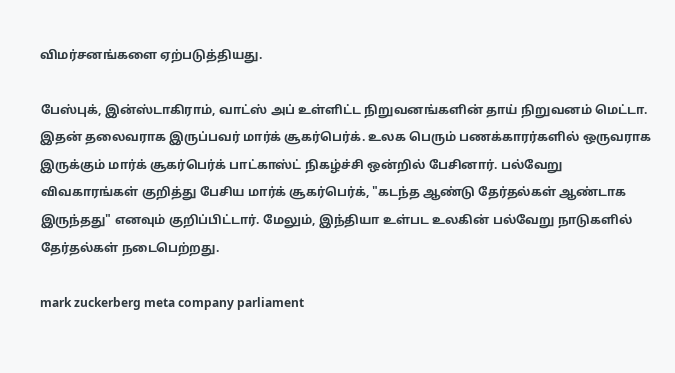விமர்சனங்களை ஏற்படுத்தியது.

பேஸ்புக், இன்ஸ்டாகிராம், வாட்ஸ் அப் உள்ளிட்ட நிறுவனங்களின் தாய் நிறுவனம் மெட்டா. இதன் தலைவராக இருப்பவர் மார்க் சூகர்பெர்க். உலக பெரும் பணக்காரர்களில் ஒருவராக இருக்கும் மார்க் சூகர்பெர்க் பாட்காஸ்ட் நிகழ்ச்சி ஒன்றில் பேசினார். பல்வேறு விவகாரங்கள் குறித்து பேசிய மார்க் சூகர்பெர்க், "கடந்த ஆண்டு தேர்தல்கள் ஆண்டாக இருந்தது" எனவும் குறிப்பிட்டார். மேலும், இந்தியா உள்பட உலகின் பல்வேறு நாடுகளில் தேர்தல்கள் நடைபெற்றது.

mark zuckerberg meta company parliament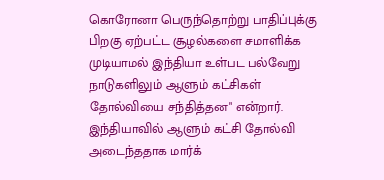கொரோனா பெருந்தொற்று பாதிப்புக்கு பிறகு ஏற்பட்ட சூழல்களை சமாளிக்க முடியாமல் இந்தியா உள்பட பல்வேறு நாடுகளிலும் ஆளும் கட்சிகள் தோல்வியை சந்தித்தன" என்றார். இந்தியாவில் ஆளும் கட்சி தோல்வி அடைந்ததாக மார்க்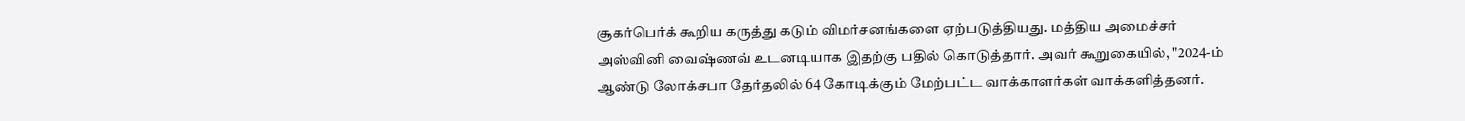சூகர்பெர்க் கூறிய கருத்து கடும் விமர்சனங்களை ஏற்படுத்தியது. மத்திய அமைச்சர் அஸ்வினி வைஷ்ணவ் உடனடியாக இதற்கு பதில் கொடுத்தார். அவர் கூறுகையில், "2024-ம் ஆண்டு லோக்சபா தேர்தலில் 64 கோடிக்கும் மேற்பட்ட வாக்காளர்கள் வாக்களித்தனர்.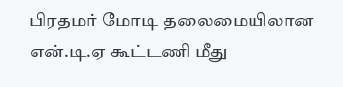பிரதமர் மோடி தலைமையிலான என்.டி.ஏ கூட்டணி மீது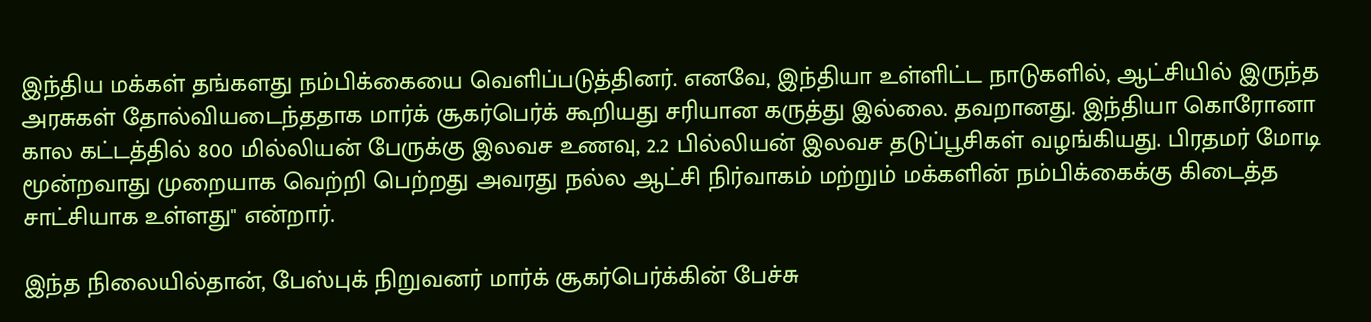இந்திய மக்கள் தங்களது நம்பிக்கையை வெளிப்படுத்தினர். எனவே, இந்தியா உள்ளிட்ட நாடுகளில், ஆட்சியில் இருந்த அரசுகள் தோல்வியடைந்ததாக மார்க் சூகர்பெர்க் கூறியது சரியான கருத்து இல்லை. தவறானது. இந்தியா கொரோனா கால கட்டத்தில் 800 மில்லியன் பேருக்கு இலவச உணவு, 2.2 பில்லியன் இலவச தடுப்பூசிகள் வழங்கியது. பிரதமர் மோடி மூன்றவாது முறையாக வெற்றி பெற்றது அவரது நல்ல ஆட்சி நிர்வாகம் மற்றும் மக்களின் நம்பிக்கைக்கு கிடைத்த சாட்சியாக உள்ளது" என்றார்.

இந்த நிலையில்தான், பேஸ்புக் நிறுவனர் மார்க் சூகர்பெர்க்கின் பேச்சு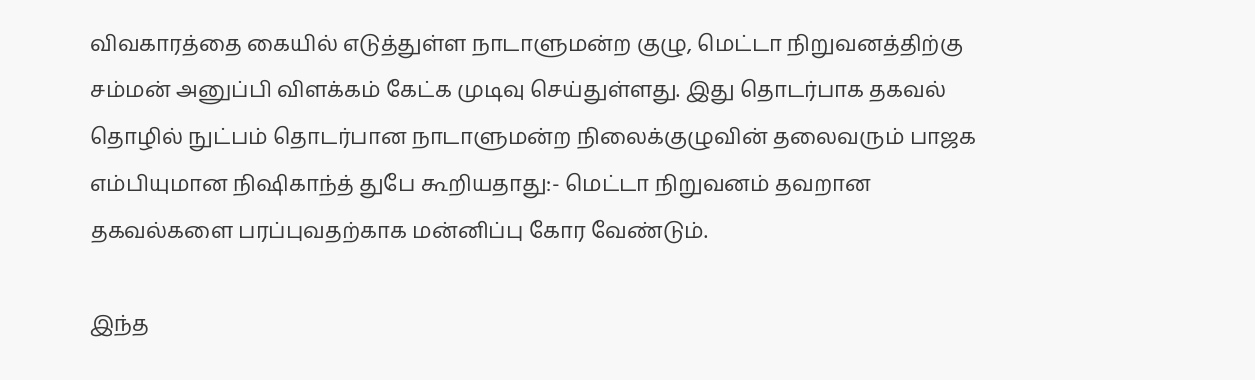விவகாரத்தை கையில் எடுத்துள்ள நாடாளுமன்ற குழு, மெட்டா நிறுவனத்திற்கு சம்மன் அனுப்பி விளக்கம் கேட்க முடிவு செய்துள்ளது. இது தொடர்பாக தகவல் தொழில் நுட்பம் தொடர்பான நாடாளுமன்ற நிலைக்குழுவின் தலைவரும் பாஜக எம்பியுமான நிஷிகாந்த் துபே கூறியதாது:- மெட்டா நிறுவனம் தவறான தகவல்களை பரப்புவதற்காக மன்னிப்பு கோர வேண்டும்.

இந்த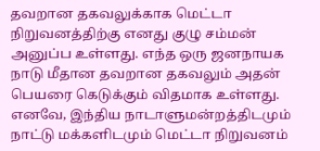தவறான தகவலுக்காக மெட்டா நிறுவனத்திற்கு எனது குழு சம்மன் அனுப்ப உள்ளது. எந்த ஒரு ஜனநாயக நாடு மீதான தவறான தகவலும் அதன் பெயரை கெடுக்கும் விதமாக உள்ளது. எனவே, இந்திய நாடாளுமன்றத்திடமும் நாட்டு மக்களிடமும் மெட்டா நிறுவனம்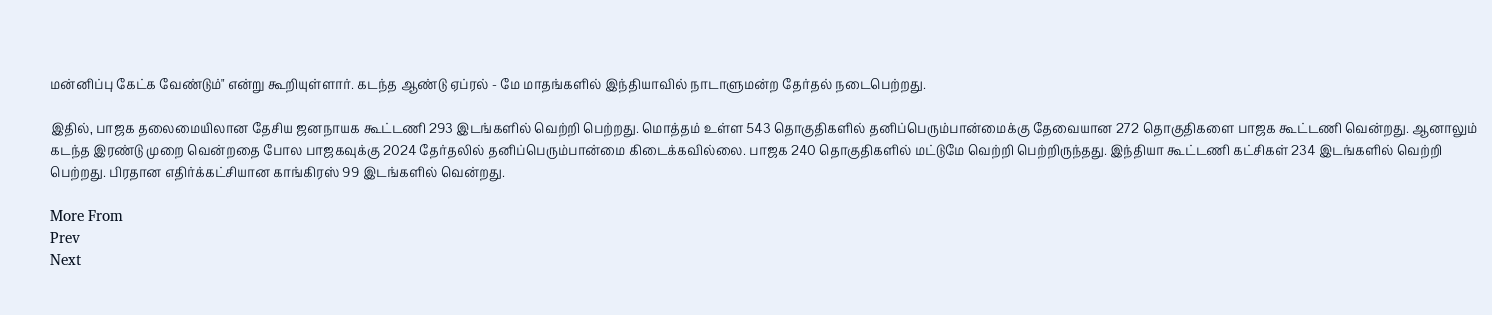மன்னிப்பு கேட்க வேண்டும்" என்று கூறியுள்ளார். கடந்த ஆண்டு ஏப்ரல் - மே மாதங்களில் இந்தியாவில் நாடாளுமன்ற தேர்தல் நடைபெற்றது.

இதில், பாஜக தலைமையிலான தேசிய ஜனநாயக கூட்டணி 293 இடங்களில் வெற்றி பெற்றது. மொத்தம் உள்ள 543 தொகுதிகளில் தனிப்பெரும்பான்மைக்கு தேவையான 272 தொகுதிகளை பாஜக கூட்டணி வென்றது. ஆனாலும் கடந்த இரண்டு முறை வென்றதை போல பாஜகவுக்கு 2024 தேர்தலில் தனிப்பெரும்பான்மை கிடைக்கவில்லை. பாஜக 240 தொகுதிகளில் மட்டுமே வெற்றி பெற்றிருந்தது. இந்தியா கூட்டணி கட்சிகள் 234 இடங்களில் வெற்றி பெற்றது. பிரதான எதிர்க்கட்சியான காங்கிரஸ் 99 இடங்களில் வென்றது.

More From
Prev
Next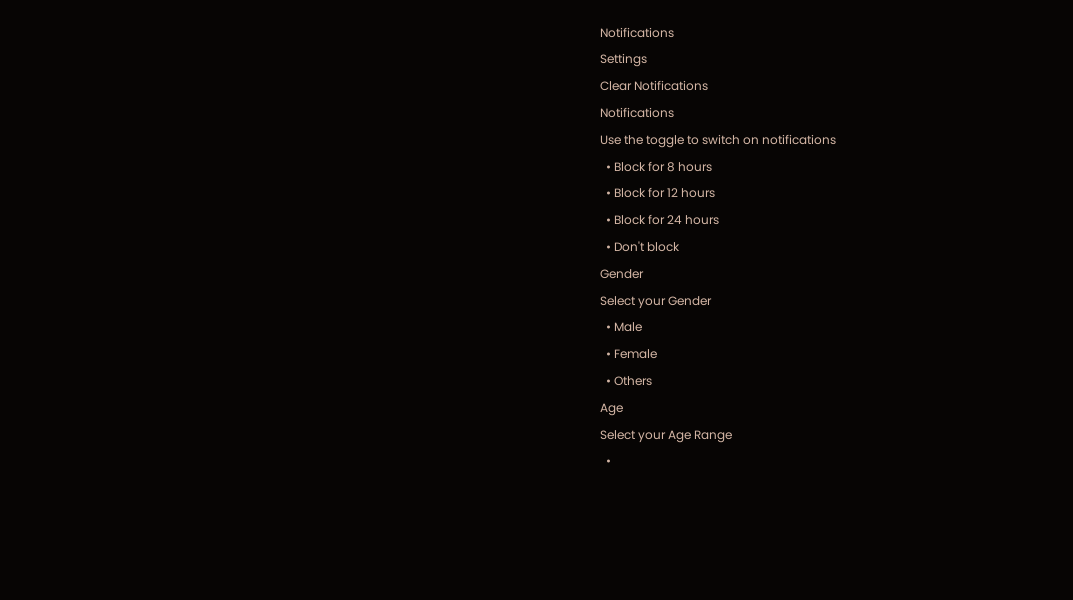Notifications
Settings
Clear Notifications
Notifications
Use the toggle to switch on notifications
  • Block for 8 hours
  • Block for 12 hours
  • Block for 24 hours
  • Don't block
Gender
Select your Gender
  • Male
  • Female
  • Others
Age
Select your Age Range
  •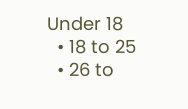Under 18
  • 18 to 25
  • 26 to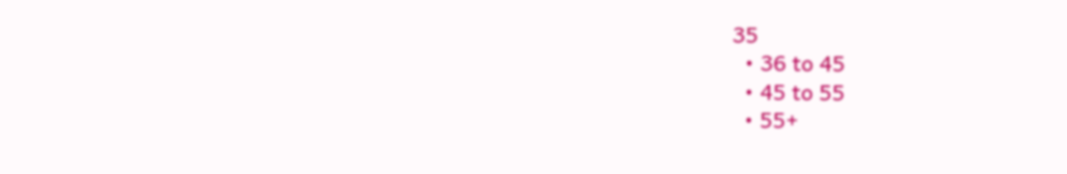35
  • 36 to 45
  • 45 to 55
  • 55+